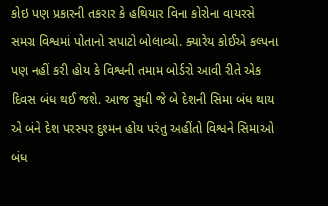કોઇ પણ પ્રકારની તકરાર કે હથિયાર વિના કોરોના વાયરસે સમગ્ર વિશ્વમાં પોતાનો સપાટો બોલાવ્યો. ક્યારેય કોઈએ કલ્પના પણ નહીં કરી હોય કે વિશ્વની તમામ બોર્ડરો આવી રીતે એક દિવસ બંધ થઈ જશે. આજ સુધી જે બે દેશની સિમા બંધ થાય એ બંને દેશ પરસ્પર દુશ્મન હોય પરંતુ અહીંતો વિશ્વને સિમાઓ બંધ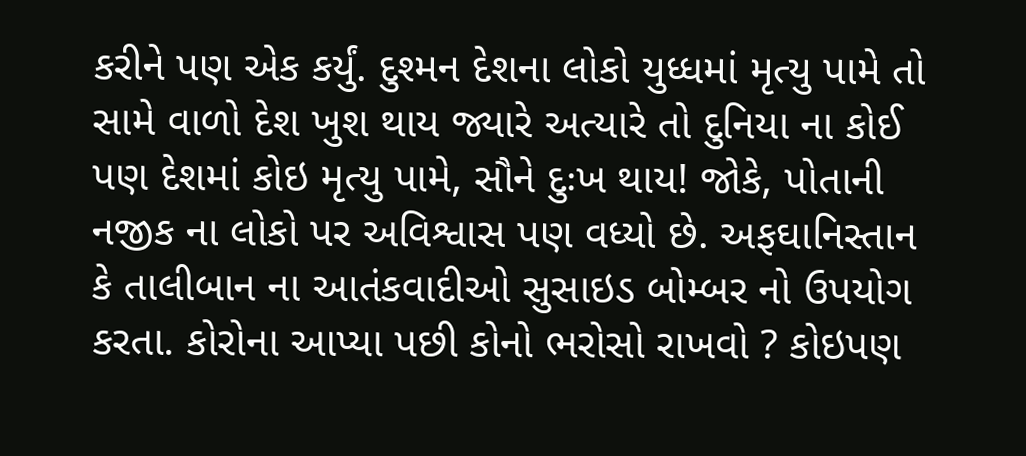કરીને પણ એક કર્યું. દુશ્મન દેશના લોકો યુધ્ધમાં મૃત્યુ પામે તો સામે વાળો દેશ ખુશ થાય જ્યારે અત્યારે તો દુનિયા ના કોઈ પણ દેશમાં કોઇ મૃત્યુ પામે, સૌને દુઃખ થાય! જોકે, પોતાની નજીક ના લોકો પર અવિશ્વાસ પણ વધ્યો છે. અફઘાનિસ્તાન કે તાલીબાન ના આતંકવાદીઓ સુસાઇડ બોમ્બર નો ઉપયોગ કરતા. કોરોના આપ્યા પછી કોનો ભરોસો રાખવો ? કોઇપણ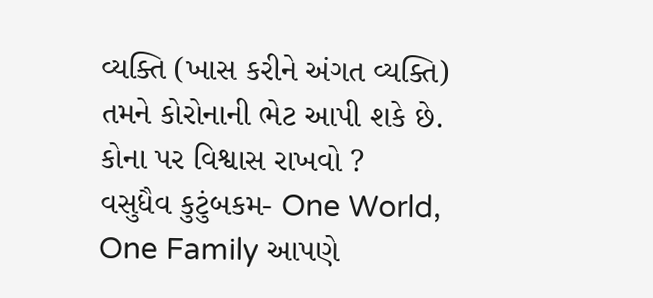વ્યક્તિ (ખાસ કરીને અંગત વ્યક્તિ) તમને કોરોનાની ભેટ આપી શકે છે. કોના પર વિશ્વાસ રાખવો ?
વસુધૈવ કુટુંબકમ- One World, One Family આપણે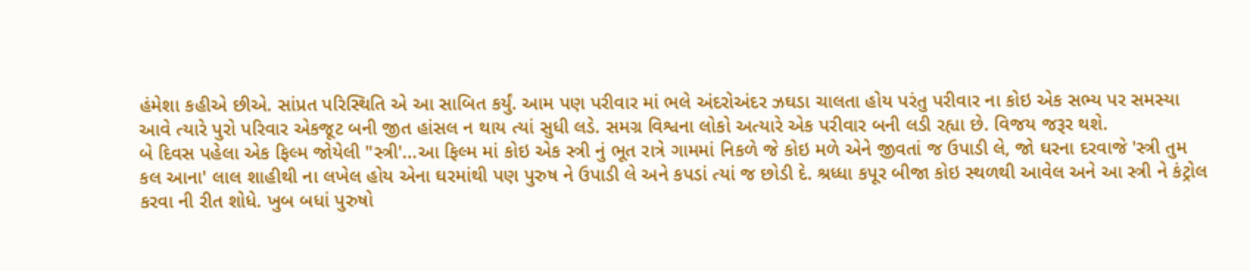હંમેશા કહીએ છીએ. સાંપ્રત પરિસ્થિતિ એ આ સાબિત કર્યું. આમ પણ પરીવાર માં ભલે અંદરોઅંદર ઝઘડા ચાલતા હોય પરંતુ પરીવાર ના કોઇ એક સભ્ય પર સમસ્યા આવે ત્યારે પુરો પરિવાર એકજૂટ બની જીત હાંસલ ન થાય ત્યાં સુધી લડે. સમગ્ર વિશ્વના લોકો અત્યારે એક પરીવાર બની લડી રહ્યા છે. વિજય જરૂર થશે.
બે દિવસ પહેલા એક ફિલ્મ જોયેલી "સ્ત્રી'...આ ફિલ્મ માં કોઇ એક સ્ત્રી નું ભૂત રાત્રે ગામમાં નિકળે જે કોઇ મળે એને જીવતાં જ ઉપાડી લે, જો ઘરના દરવાજે 'સ્ત્રી તુમ કલ આના' લાલ શાહીથી ના લખેલ હોય એના ઘરમાંથી પણ પુરુષ ને ઉપાડી લે અને કપડાં ત્યાં જ છોડી દે. શ્રધ્ધા કપૂર બીજા કોઇ સ્થળથી આવેલ અને આ સ્ત્રી ને કંટ્રોલ કરવા ની રીત શોધે. ખુબ બધાં પુરુષો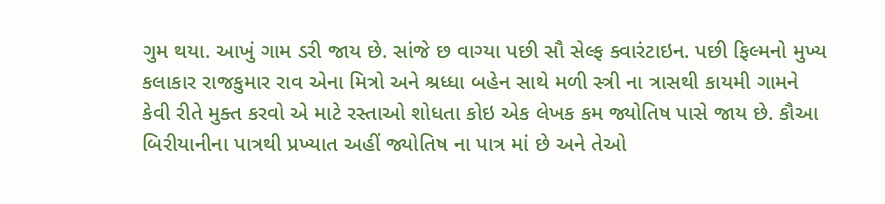ગુમ થયા. આખું ગામ ડરી જાય છે. સાંજે છ વાગ્યા પછી સૌ સેલ્ફ ક્વારંટાઇન. પછી ફિલ્મનો મુખ્ય કલાકાર રાજકુમાર રાવ એના મિત્રો અને શ્રધ્ધા બહેન સાથે મળી સ્ત્રી ના ત્રાસથી કાયમી ગામને કેવી રીતે મુક્ત કરવો એ માટે રસ્તાઓ શોધતા કોઇ એક લેખક કમ જ્યોતિષ પાસે જાય છે. કૌઆ બિરીયાનીના પાત્રથી પ્રખ્યાત અહીં જ્યોતિષ ના પાત્ર માં છે અને તેઓ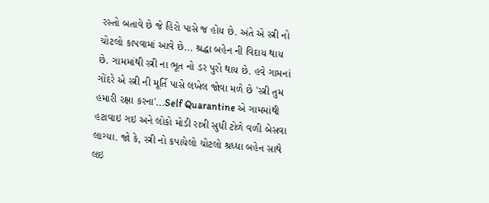રસ્તો બતાવે છે જે હિરો પાસે જ હોય છે. અંતે એ સ્ત્રી નો ચોટલો કાપવામાં આવે છે... શ્રદ્ધા બહેન ની વિદાય થાય છે. ગામમાંથી સ્ત્રી ના ભૂત નો ડર પુરો થાય છે. હવે ગામનાં ગોંદરે એ સ્ત્રી ની મૂર્તિ પાસે લખેલ જોવા મળે છે 'સ્ત્રી તુમ હમારી રક્ષા કરના'...Self Quarantine એ ગામમાંથી હટાવાઇ ગઇ અને લોકો મોડી રાત્રી સુધી ટોળે વળી બેસવા લાગ્યા. જો કે, સ્ત્રી નો કપાયેલો ચોટલો શ્રધ્ધા બહેન સાથે લઇ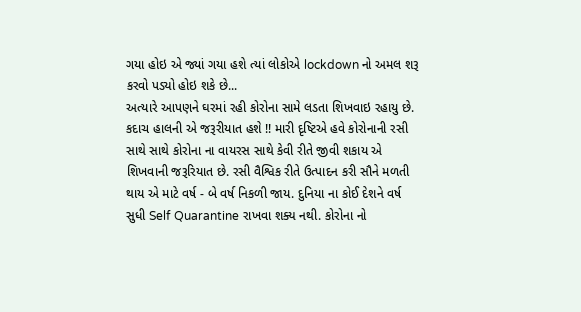ગયા હોઇ એ જ્યાં ગયા હશે ત્યાં લોકોએ lockdown નો અમલ શરૂ કરવો પડ્યો હોઇ શકે છે...
અત્યારે આપણને ઘરમાં રહી કોરોના સામે લડતા શિખવાઇ રહાયુ છે. કદાચ હાલની એ જરૂરીયાત હશે !! મારી દૃષ્ટિએ હવે કોરોનાની રસી સાથે સાથે કોરોના ના વાયરસ સાથે કેવી રીતે જીવી શકાય એ શિખવાની જરૂરિયાત છે. રસી વૈશ્વિક રીતે ઉત્પાદન કરી સૌને મળતી થાય એ માટે વર્ષ - બે વર્ષ નિકળી જાય. દુનિયા ના કોઈ દેશને વર્ષ સુધી Self Quarantine રાખવા શક્ય નથી. કોરોના નો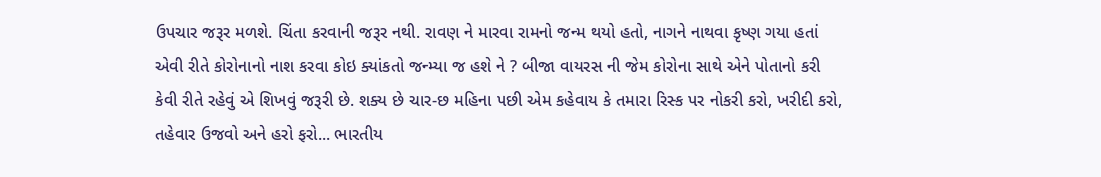ઉપચાર જરૂર મળશે. ચિંતા કરવાની જરૂર નથી. રાવણ ને મારવા રામનો જન્મ થયો હતો, નાગને નાથવા કૃષ્ણ ગયા હતાં એવી રીતે કોરોનાનો નાશ કરવા કોઇ ક્યાંકતો જન્મ્યા જ હશે ને ? બીજા વાયરસ ની જેમ કોરોના સાથે એને પોતાનો કરી કેવી રીતે રહેવું એ શિખવું જરૂરી છે. શક્ય છે ચાર-છ મહિના પછી એમ કહેવાય કે તમારા રિસ્ક પર નોકરી કરો, ખરીદી કરો, તહેવાર ઉજવો અને હરો ફરો... ભારતીય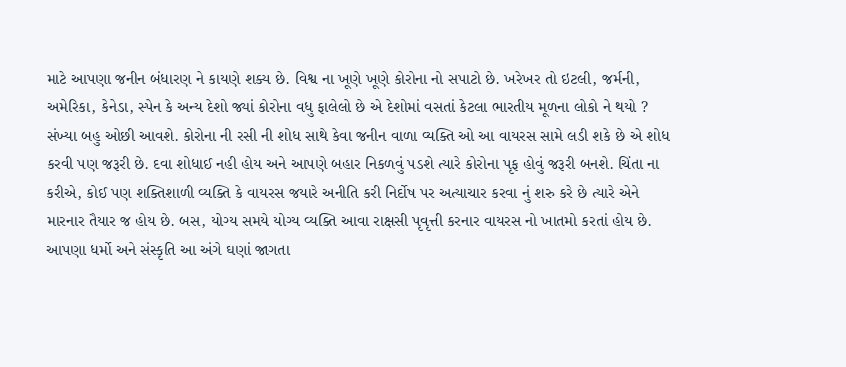માટે આપણા જનીન બંધારણ ને કાયણે શક્ય છે. વિશ્વ ના ખૂણે ખૂણે કોરોના નો સપાટો છે. ખરેખર તો ઇટલી, જર્મની, અમેરિકા, કેનેડા, સ્પેન કે અન્ય દેશો જ્યાં કોરોના વધુ ફાલેલો છે એ દેશોમાં વસતાં કેટલા ભારતીય મૂળના લોકો ને થયો ? સંખ્યા બહુ ઓછી આવશે. કોરોના ની રસી ની શોધ સાથે કેવા જનીન વાળા વ્યક્તિ ઓ આ વાયરસ સામે લડી શકે છે એ શોધ કરવી પણ જરૂરી છે. દવા શોધાઈ નહી હોય અને આપણે બહાર નિકળવું પડશે ત્યારે કોરોના પૃફ હોવું જરૂરી બનશે. ચિંતા ના કરીએ, કોઈ પણ શક્તિશાળી વ્યક્તિ કે વાયરસ જયારે અનીતિ કરી નિર્દોષ પર અત્યાચાર કરવા નું શરુ કરે છે ત્યારે એને મારનાર તૈયાર જ હોય છે. બસ, યોગ્ય સમયે યોગ્ય વ્યક્તિ આવા રાક્ષસી પૃવૃત્તી કરનાર વાયરસ નો ખાતમો કરતાં હોય છે. આપણા ધર્મો અને સંસ્કૃતિ આ અંગે ઘણાં જાગતા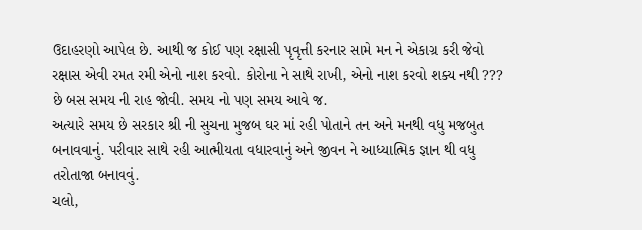ઉદાહરણો આપેલ છે. આથી જ કોઈ પણ રક્ષાસી પૃવૃત્તી કરનાર સામે મન ને એકાગ્ર કરી જેવો રક્ષાસ એવી રમત રમી એનો નાશ કરવો. કોરોના ને સાથે રાખી, એનો નાશ કરવો શક્ય નથી ??? છે બસ સમય ની રાહ જોવી. સમય નો પણ સમય આવે જ.
અત્યારે સમય છે સરકાર શ્રી ની સુચના મુજબ ઘર માં રહી પોતાને તન અને મનથી વધુ મજબુત બનાવવાનું. પરીવાર સાથે રહી આત્મીયતા વધારવાનું અને જીવન ને આધ્યાત્મિક જ્ઞાન થી વધુ તરોતાજા બનાવવું.
ચલો,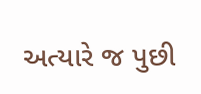અત્યારે જ પુછી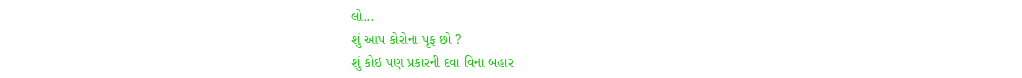લો...
શું આપ કોરોના પૃફ છો ?
શું કોઇ પણ પ્રકારની દવા વિના બહાર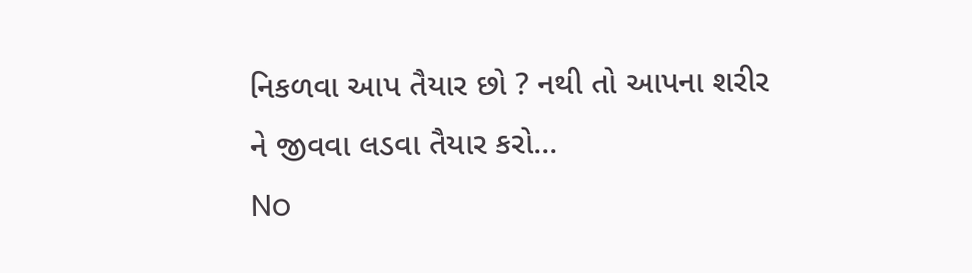નિકળવા આપ તૈયાર છો ? નથી તો આપના શરીર ને જીવવા લડવા તૈયાર કરો...
No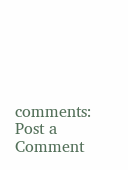comments:
Post a Comment